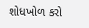શોધખોળ કરો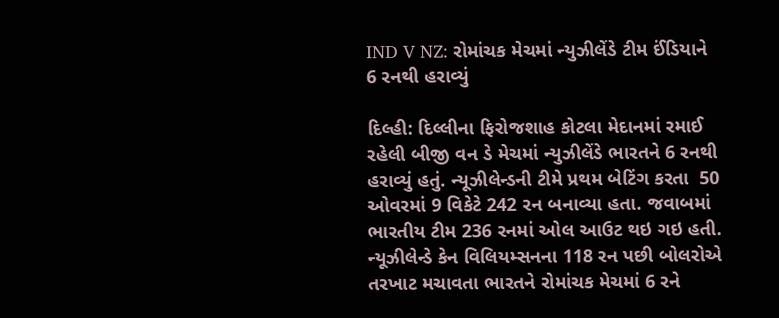IND V NZ: રોમાંચક મેચમાં ન્યુઝીલેંડે ટીમ ઈંડિયાને 6 રનથી હરાવ્યું

દિલ્હી: દિલ્લીના ફિરોજશાહ કોટલા મેદાનમાં રમાઈ રહેલી બીજી વન ડે મેચમાં ન્યુઝીલેંડે ભારતને 6 રનથી હરાવ્યું હતું. ન્યૂઝીલેન્ડની ટીમે પ્રથમ બેટિંગ કરતા  50 ઓવરમાં 9 વિકેટે 242 રન બનાવ્યા હતા. જવાબમાં ભારતીય ટીમ 236 રનમાં ઓલ આઉટ થઇ ગઇ હતી. ન્યૂઝીલેન્ડે કેન વિલિયમ્સનના 118 રન પછી બોલરોએ તરખાટ મચાવતા ભારતને રોમાંચક મેચમાં 6 રને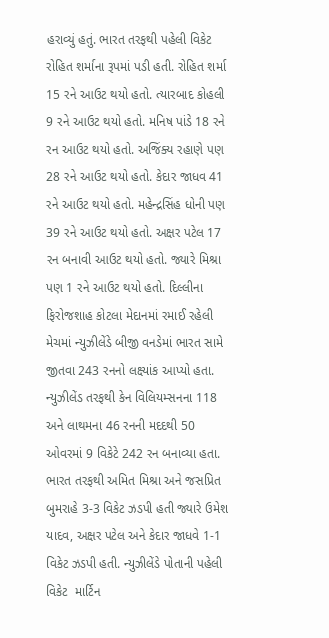હરાવ્યું હતું. ભારત તરફથી પહેલી વિકેટ રોહિત શર્માના રૂપમાં પડી હતી. રોહિત શર્મા 15 રને આઉટ થયો હતો. ત્યારબાદ કોહલી 9 રને આઉટ થયો હતો. મનિષ પાંડે 18 રને રન આઉટ થયો હતો. અજિંક્ય રહાણે પણ 28 રને આઉટ થયો હતો. કેદાર જાધવ 41 રને આઉટ થયો હતો. મહેન્દ્રસિંહ ધોની પણ 39 રને આઉટ થયો હતો. અક્ષર પટેલ 17 રન બનાવી આઉટ થયો હતો. જ્યારે મિશ્રા પણ 1 રને આઉટ થયો હતો. દિલ્લીના ફિરોજશાહ કોટલા મેદાનમાં રમાઈ રહેલી મેચમાં ન્યુઝીલેંડે બીજી વનડેમાં ભારત સામે જીતવા 243 રનનો લક્ષ્યાંક આપ્યો હતા.  ન્યુઝીલેંડ તરફથી કેન વિલિયમ્સનના 118 અને લાથમના 46 રનની મદદથી 50 ઓવરમાં 9 વિકેટે 242 રન બનાવ્યા હતા. ભારત તરફથી અમિત મિશ્રા અને જસપ્રિત બુમરાહે 3-3 વિકેટ ઝડપી હતી જ્યારે ઉમેશ યાદવ, અક્ષર પટેલ અને કેદાર જાધવે 1-1 વિકેટ ઝડપી હતી. ન્યુઝીલેંડે પોતાની પહેલી વિકેટ  માર્ટિન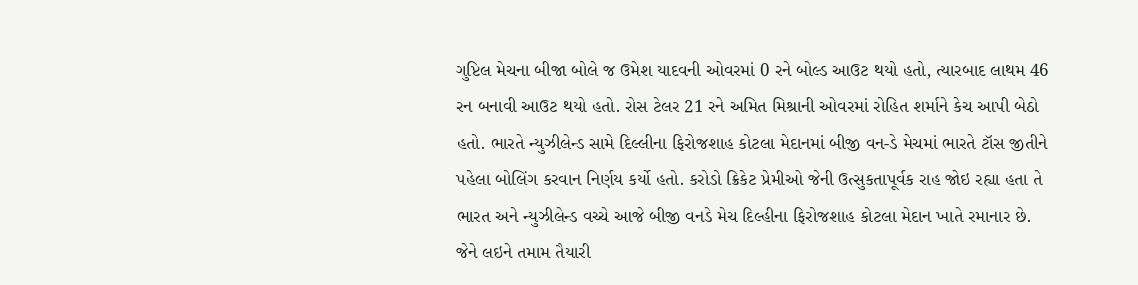ગુપ્ટિલ મેચના બીજા બોલે જ ઉમેશ યાદવની ઓવરમાં 0 રને બોલ્ડ આઉટ થયો હતો, ત્યારબાદ લાથમ 46 રન બનાવી આઉટ થયો હતો. રોસ ટેલર 21 રને અમિત મિશ્રાની ઓવરમાં રોહિત શર્માને કેચ આપી બેઠો હતો. ભારતે ન્યુઝીલેન્ડ સામે દિલ્લીના ફિરોજશાહ કોટલા મેદાનમાં બીજી વન-ડે મેચમાં ભારતે ટૉસ જીતીને પહેલા બોલિંગ કરવાન નિર્ણય કર્યો હતો. કરોડો ક્રિકેટ પ્રેમીઓ જેની ઉત્સુકતાપૂર્વક રાહ જોઇ રહ્યા હતા તે ભારત અને ન્યુઝીલેન્ડ વચ્ચે આજે બીજી વનડે મેચ દિલ્હીના ફિરોજશાહ કોટલા મેદાન ખાતે રમાનાર છે. જેને લઇને તમામ તૈયારી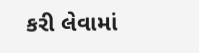કરી લેવામાં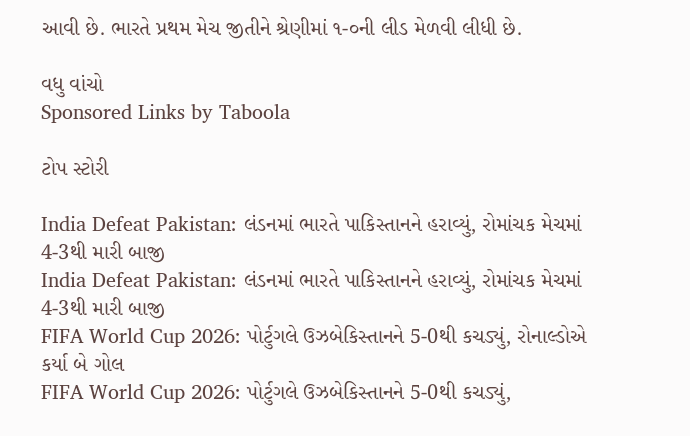આવી છે. ભારતે પ્રથમ મેચ જીતીને શ્રેણીમાં ૧-૦ની લીડ મેળવી લીધી છે.

વધુ વાંચો
Sponsored Links by Taboola

ટોપ સ્ટોરી

India Defeat Pakistan: લંડનમાં ભારતે પાકિસ્તાનને હરાવ્યું, રોમાંચક મેચમાં 4-3થી મારી બાજી
India Defeat Pakistan: લંડનમાં ભારતે પાકિસ્તાનને હરાવ્યું, રોમાંચક મેચમાં 4-3થી મારી બાજી
FIFA World Cup 2026: પોર્ટુગલે ઉઝબેકિસ્તાનને 5-0થી કચડ્યું, રોનાલ્ડોએ કર્યા બે ગોલ
FIFA World Cup 2026: પોર્ટુગલે ઉઝબેકિસ્તાનને 5-0થી કચડ્યું,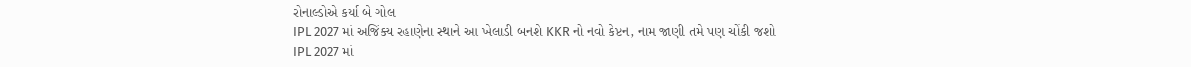રોનાલ્ડોએ કર્યા બે ગોલ
IPL 2027 માં અજિંક્ય રહાણેના સ્થાને આ ખેલાડી બનશે KKR નો નવો કેપ્ટન, નામ જાણી તમે પણ ચોંકી જશો
IPL 2027 માં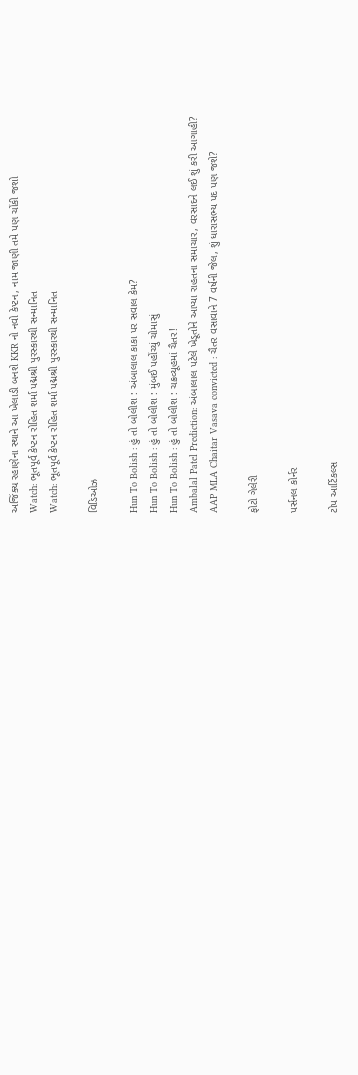અજિંક્ય રહાણેના સ્થાને આ ખેલાડી બનશે KKR નો નવો કેપ્ટન, નામ જાણી તમે પણ ચોંકી જશો
Watch: ભૂતપૂર્વ કેપ્ટન રોહિત શર્મા પદ્મશ્રી પુરસ્કારથી સન્માનિત
Watch: ભૂતપૂર્વ કેપ્ટન રોહિત શર્મા પદ્મશ્રી પુરસ્કારથી સન્માનિત

વિડિઓઝ

Hun To Bolish : હું તો બોલીશ : અંબાલાલ કાકા પર સવાલ કેમ?
Hun To Bolish : હું તો બોલીશ : મુંબઈ પહોંચ્યું ચોમાસું
Hun To Bolish : હું તો બોલીશ : ચક્રવ્યૂહમાં ચૈતર!
Ambalal Patel Prediction: અંબાલાલ પટેલે ખેડૂતોને આપ્યા રાહતના સમાચાર, વરસાદને લઈ શું કરી આગાહી?
AAP MLA Chaitar Vasava convicted : ચૈતર વસાવાને 7 વર્ષની જેલ, શું ધારાસભ્ય પદ પણ જશે?

ફોટો ગેલેરી

પર્સનલ કોર્નર

ટોપ આર્ટિકલ્સ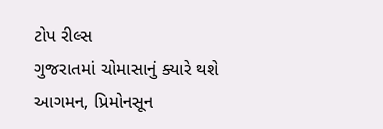ટોપ રીલ્સ
ગુજરાતમાં ચોમાસાનું ક્યારે થશે આગમન, પ્રિમોનસૂન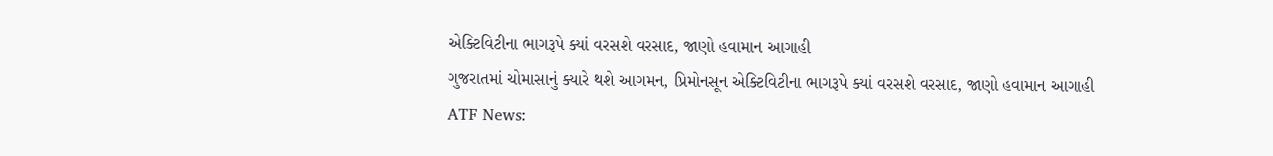એક્ટિવિટીના ભાગરૂપે ક્યાં વરસશે વરસાદ, જાણો હવામાન આગાહી
ગુજરાતમાં ચોમાસાનું ક્યારે થશે આગમન, પ્રિમોનસૂન એક્ટિવિટીના ભાગરૂપે ક્યાં વરસશે વરસાદ, જાણો હવામાન આગાહી
ATF News: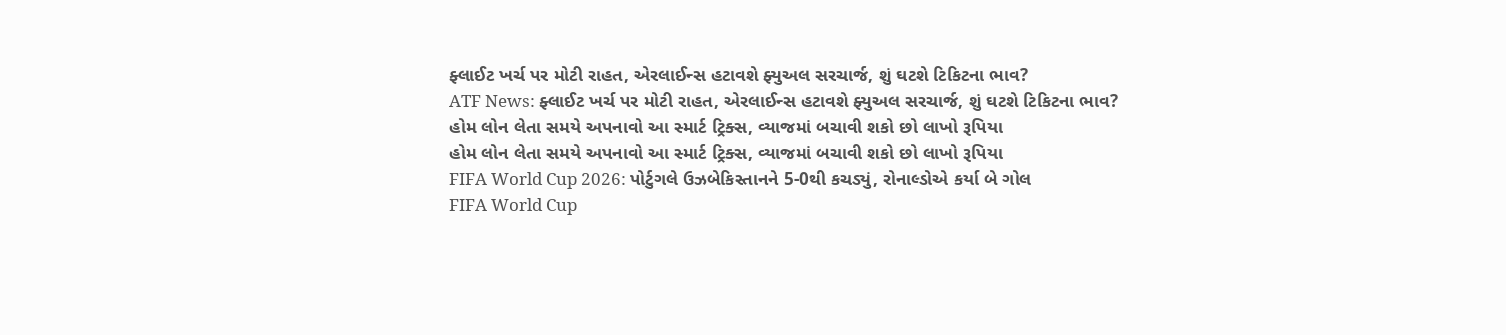ફ્લાઈટ ખર્ચ પર મોટી રાહત, એરલાઈન્સ હટાવશે ફ્યુઅલ સરચાર્જ, શું ઘટશે ટિકિટના ભાવ?
ATF News: ફ્લાઈટ ખર્ચ પર મોટી રાહત, એરલાઈન્સ હટાવશે ફ્યુઅલ સરચાર્જ, શું ઘટશે ટિકિટના ભાવ?
હોમ લોન લેતા સમયે અપનાવો આ સ્માર્ટ ટ્રિક્સ, વ્યાજમાં બચાવી શકો છો લાખો રૂપિયા
હોમ લોન લેતા સમયે અપનાવો આ સ્માર્ટ ટ્રિક્સ, વ્યાજમાં બચાવી શકો છો લાખો રૂપિયા
FIFA World Cup 2026: પોર્ટુગલે ઉઝબેકિસ્તાનને 5-0થી કચડ્યું, રોનાલ્ડોએ કર્યા બે ગોલ
FIFA World Cup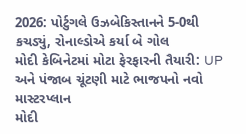2026: પોર્ટુગલે ઉઝબેકિસ્તાનને 5-0થી કચડ્યું, રોનાલ્ડોએ કર્યા બે ગોલ
મોદી કેબિનેટમાં મોટા ફેરફારની તૈયારી: UP અને પંજાબ ચૂંટણી માટે ભાજપનો નવો માસ્ટરપ્લાન
મોદી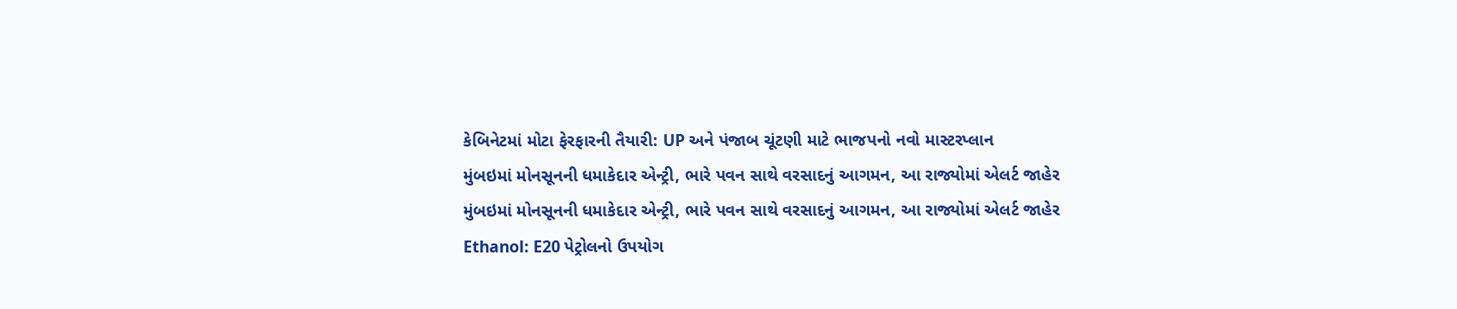કેબિનેટમાં મોટા ફેરફારની તૈયારી: UP અને પંજાબ ચૂંટણી માટે ભાજપનો નવો માસ્ટરપ્લાન
મુંબઇમાં મોનસૂનની ધમાકેદાર એન્ટ્રી, ભારે પવન સાથે વરસાદનું આગમન, આ રાજ્યોમાં એલર્ટ જાહેર
મુંબઇમાં મોનસૂનની ધમાકેદાર એન્ટ્રી, ભારે પવન સાથે વરસાદનું આગમન, આ રાજ્યોમાં એલર્ટ જાહેર
Ethanol: E20 પેટ્રોલનો ઉપયોગ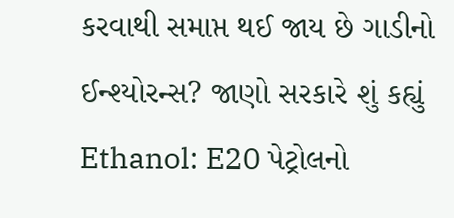કરવાથી સમાપ્ત થઈ જાય છે ગાડીનો ઈન્શ્યોરન્સ? જાણો સરકારે શું કહ્યું
Ethanol: E20 પેટ્રોલનો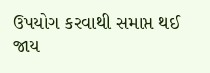ઉપયોગ કરવાથી સમાપ્ત થઈ જાય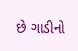છે ગાડીનો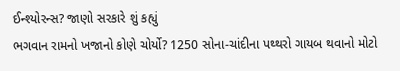ઈન્શ્યોરન્સ? જાણો સરકારે શું કહ્યું
ભગવાન રામનો ખજાનો કોણે ચોર્યો? 1250 સોના-ચાંદીના પથ્થરો ગાયબ થવાનો મોટો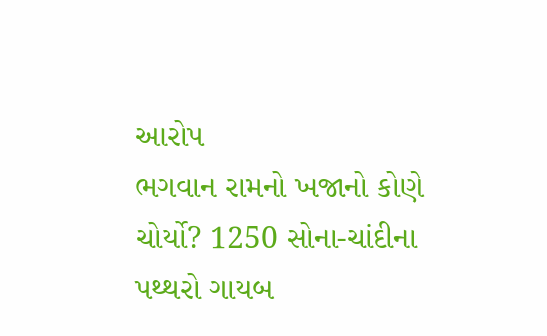આરોપ
ભગવાન રામનો ખજાનો કોણે ચોર્યો? 1250 સોના-ચાંદીના પથ્થરો ગાયબ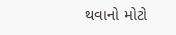થવાનો મોટો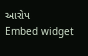આરોપ
Embed widget